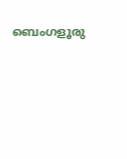ബെംഗളൂരു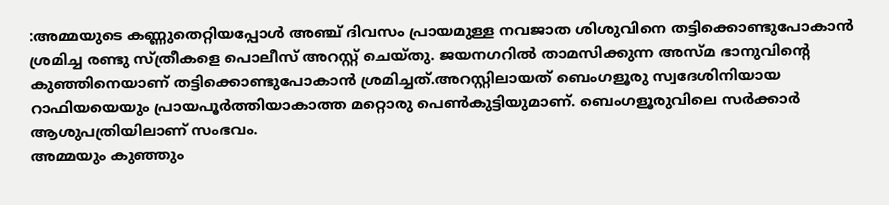:അമ്മയുടെ കണ്ണുതെറ്റിയപ്പോൾ അഞ്ച് ദിവസം പ്രായമുള്ള നവജാത ശിശുവിനെ തട്ടിക്കൊണ്ടുപോകാൻ ശ്രമിച്ച രണ്ടു സ്ത്രീകളെ പൊലീസ് അറസ്റ്റ് ചെയ്തു. ജയനഗറിൽ താമസിക്കുന്ന അസ്മ ഭാനുവിന്റെ കുഞ്ഞിനെയാണ് തട്ടിക്കൊണ്ടുപോകാൻ ശ്രമിച്ചത്.അറസ്റ്റിലായത് ബെംഗളൂരു സ്വദേശിനിയായ റാഫിയയെയും പ്രായപൂർത്തിയാകാത്ത മറ്റൊരു പെൺകുട്ടിയുമാണ്. ബെംഗളൂരുവിലെ സർക്കാർ ആശുപത്രിയിലാണ് സംഭവം.
അമ്മയും കുഞ്ഞും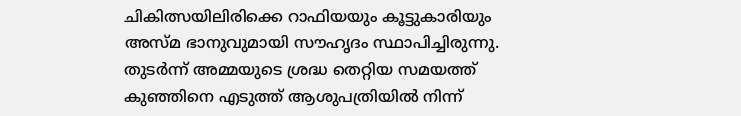ചികിത്സയിലിരിക്കെ റാഫിയയും കൂട്ടുകാരിയും അസ്മ ഭാനുവുമായി സൗഹൃദം സ്ഥാപിച്ചിരുന്നു. തുടർന്ന് അമ്മയുടെ ശ്രദ്ധ തെറ്റിയ സമയത്ത് കുഞ്ഞിനെ എടുത്ത് ആശുപത്രിയിൽ നിന്ന്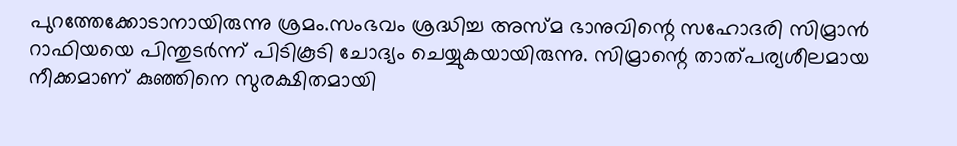പുറത്തേക്കോടാനായിരുന്നു ശ്രമം.സംഭവം ശ്രദ്ധിച്ച അസ്മ ഭാനുവിന്റെ സഹോദരി സിമ്രാൻ റാഫിയയെ പിന്തുടർന്ന് പിടികൂടി ചോദ്യം ചെയ്യുകയായിരുന്നു. സിമ്രാന്റെ താത്പര്യശീലമായ നീക്കമാണ് കുഞ്ഞിനെ സുരക്ഷിതമായി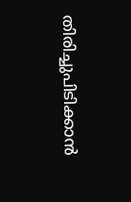തിരിച്ചുപിടിക്കാൻ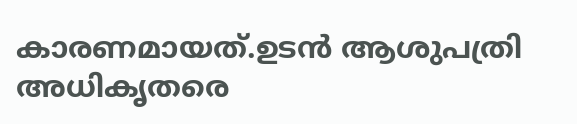കാരണമായത്.ഉടൻ ആശുപത്രി അധികൃതരെ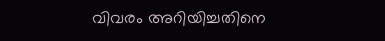വിവരം അറിയിച്ചതിനെ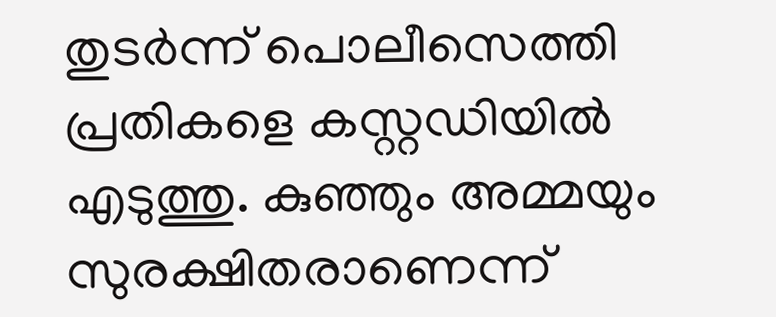തുടർന്ന് പൊലീസെത്തി പ്രതികളെ കസ്റ്റഡിയിൽ എടുത്തു. കുഞ്ഞും അമ്മയും സുരക്ഷിതരാണെന്ന്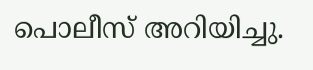പൊലീസ് അറിയിച്ചു.